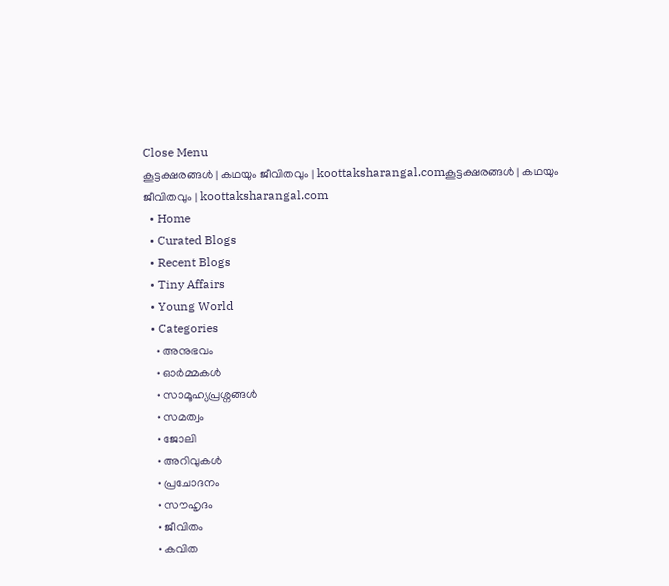Close Menu
കൂട്ടക്ഷരങ്ങൾ | കഥയും ജീവിതവും | koottaksharangal.comകൂട്ടക്ഷരങ്ങൾ | കഥയും ജീവിതവും | koottaksharangal.com
  • Home
  • Curated Blogs
  • Recent Blogs
  • Tiny Affairs
  • Young World
  • Categories
    • അനുഭവം
    • ഓർമ്മകൾ
    • സാമൂഹ്യപ്രശ്നങ്ങൾ
    • സമത്വം
    • ജോലി
    • അറിവുകൾ
    • പ്രചോദനം
    • സൗഹൃദം
    • ജീവിതം
    • കവിത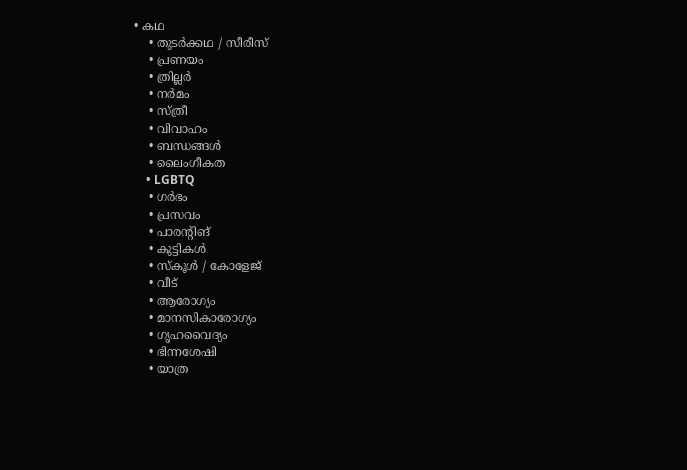• കഥ
    • തുടർക്കഥ / സീരീസ്
    • പ്രണയം
    • ത്രില്ലർ
    • നര്‍മം
    • സ്ത്രീ
    • വിവാഹം
    • ബന്ധങ്ങൾ
    • ലൈംഗീകത
    • LGBTQ
    • ഗർഭം
    • പ്രസവം
    • പാരന്റിങ്
    • കുട്ടികൾ
    • സ്‌കൂൾ / കോളേജ്
    • വീട്
    • ആരോഗ്യം
    • മാനസികാരോഗ്യം
    • ഗൃഹവൈദ്യം
    • ഭിന്നശേഷി
    • യാത്ര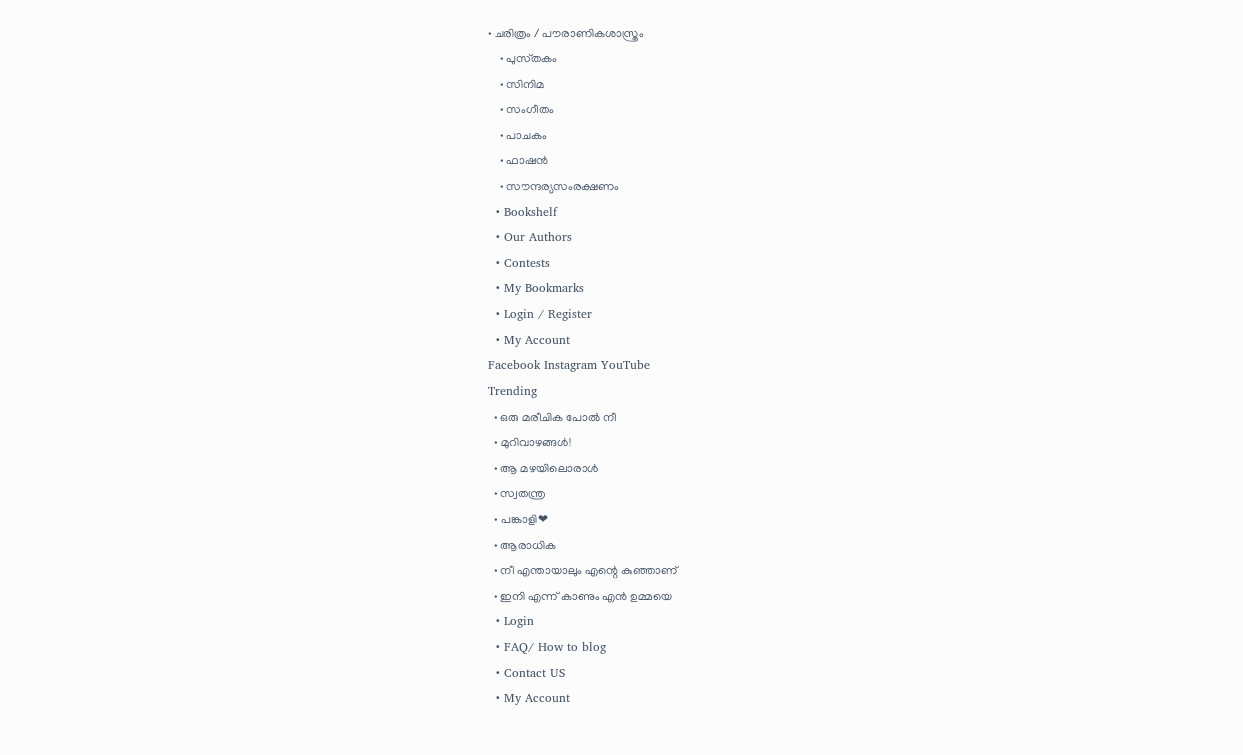• ചരിത്രം / പൗരാണികശാസ്ത്രം
    • പുസ്‌തകം
    • സിനിമ
    • സംഗീതം
    • പാചകം
    • ഫാഷൻ
    • സൗന്ദര്യസംരക്ഷണം
  • Bookshelf
  • Our Authors
  • Contests
  • My Bookmarks
  • Login / Register
  • My Account
Facebook Instagram YouTube
Trending
  • ഒരു മരീചിക പോൽ നീ
  • മുറിവാഴങ്ങൾ!
  • ആ മഴയിലൊരാൾ
  • സ്വതന്ത്ര
  • പങ്കാളി❤
  • ആരാധിക
  • നീ എന്തായാലും എന്റെ കുഞ്ഞാണ്
  • ഇനി എന്ന് കാണും എൻ ഉമ്മയെ
  • Login
  • FAQ/ How to blog
  • Contact US
  • My Account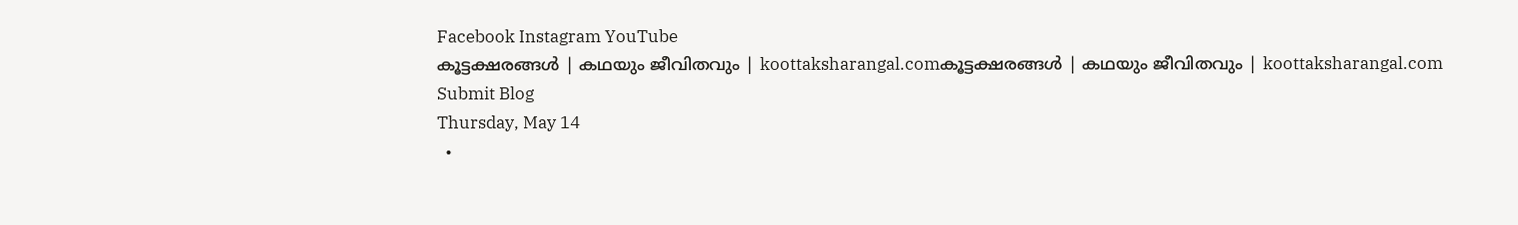Facebook Instagram YouTube
കൂട്ടക്ഷരങ്ങൾ | കഥയും ജീവിതവും | koottaksharangal.comകൂട്ടക്ഷരങ്ങൾ | കഥയും ജീവിതവും | koottaksharangal.com
Submit Blog
Thursday, May 14
  •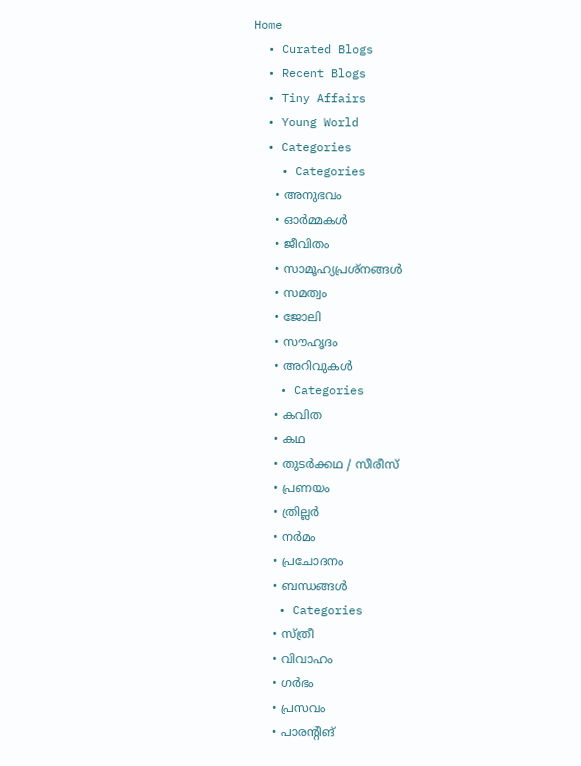Home
  • Curated Blogs
  • Recent Blogs
  • Tiny Affairs
  • Young World
  • Categories
    • Categories
      • അനുഭവം
      • ഓർമ്മകൾ
      • ജീവിതം
      • സാമൂഹ്യപ്രശ്നങ്ങൾ
      • സമത്വം
      • ജോലി
      • സൗഹൃദം
      • അറിവുകൾ
    • Categories
      • കവിത
      • കഥ
      • തുടർക്കഥ / സീരീസ്
      • പ്രണയം
      • ത്രില്ലർ
      • നര്‍മം
      • പ്രചോദനം
      • ബന്ധങ്ങൾ
    • Categories
      • സ്ത്രീ
      • വിവാഹം
      • ഗർഭം
      • പ്രസവം
      • പാരന്റിങ്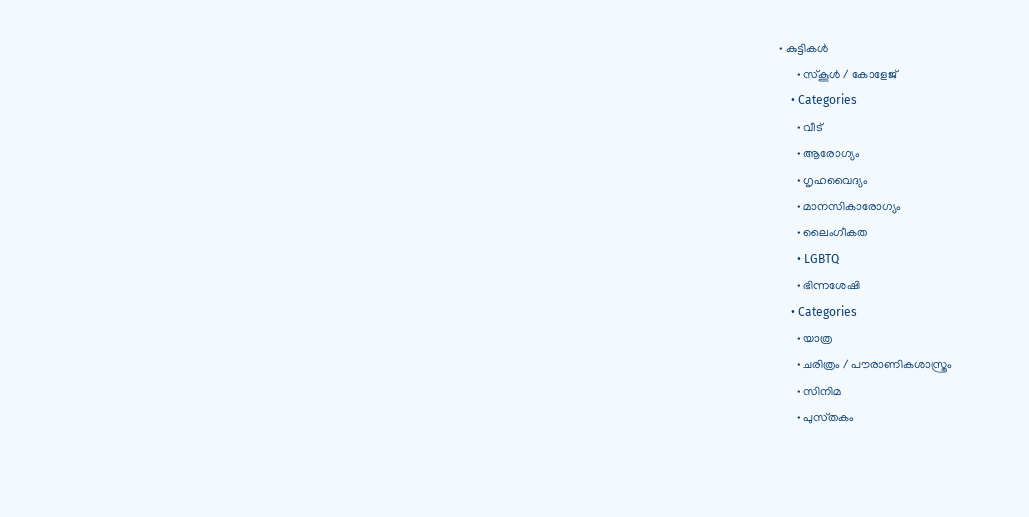• കുട്ടികൾ
      • സ്‌കൂൾ / കോളേജ്
    • Categories
      • വീട്
      • ആരോഗ്യം
      • ഗൃഹവൈദ്യം
      • മാനസികാരോഗ്യം
      • ലൈംഗീകത
      • LGBTQ
      • ഭിന്നശേഷി
    • Categories
      • യാത്ര
      • ചരിത്രം / പൗരാണികശാസ്ത്രം
      • സിനിമ
      • പുസ്‌തകം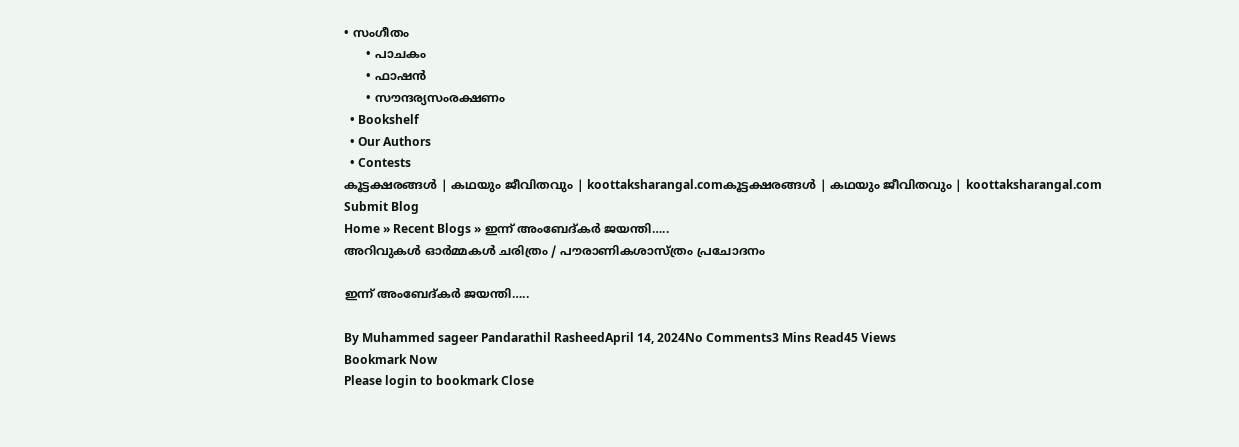• സംഗീതം
      • പാചകം
      • ഫാഷൻ
      • സൗന്ദര്യസംരക്ഷണം
  • Bookshelf
  • Our Authors
  • Contests
കൂട്ടക്ഷരങ്ങൾ | കഥയും ജീവിതവും | koottaksharangal.comകൂട്ടക്ഷരങ്ങൾ | കഥയും ജീവിതവും | koottaksharangal.com
Submit Blog
Home » Recent Blogs » ഇന്ന് അംബേദ്കർ ജയന്തി…..
അറിവുകൾ ഓർമ്മകൾ ചരിത്രം / പൗരാണികശാസ്ത്രം പ്രചോദനം

ഇന്ന് അംബേദ്കർ ജയന്തി…..

By Muhammed sageer Pandarathil RasheedApril 14, 2024No Comments3 Mins Read45 Views
Bookmark Now
Please login to bookmark Close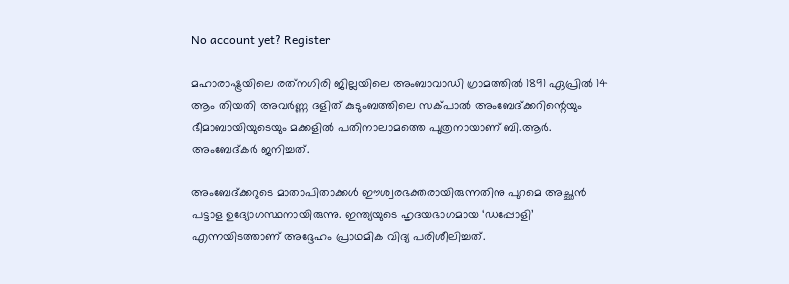No account yet? Register

മഹാരാഷ്ട്രയിലെ രത്‌നഗിരി ജില്ലയിലെ അംബാവാഡി ഗ്രാമത്തില്‍ 1891 ഏപ്രില്‍ 14 ആം തിയതി അവര്‍ണ്ണ ദളിത് കുടുംബത്തിലെ സക്പാല്‍ അംബേദ്ക്കറിന്റെയും ഭീമാബായിയുടെയും മക്കളിൽ പതിനാലാമത്തെ പുത്രനായാണ് ബി.ആർ. അംബേദ്കർ ജനിച്ചത്.

അംബേദ്ക്കറുടെ മാതാപിതാക്കള്‍ ഈശ്വരഭക്തരായിരുന്നതിനു പുറമെ അച്ഛന്‍ പട്ടാള ഉദ്യോഗസ്ഥനായിരുന്നു. ഇന്ത്യയുടെ ഹൃദയഭാഗമായ ‘ഡപ്പോളി’ എന്നയിടത്താണ് അദ്ദേഹം പ്രാഥമിക വിദ്യ പരിശീലിച്ചത്.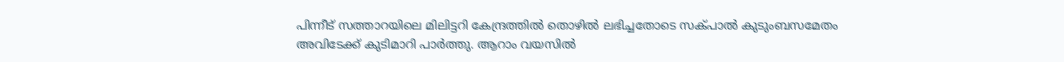പിന്നീട് സത്താറയിലെ മിലിട്ടറി കേന്ദ്രത്തില്‍ തൊഴില്‍ ലഭിച്ചതോടെ സക്പാല്‍ കുടുംബസമേതം അവിടേക്ക് കുടിമാറി പാര്‍ത്തു. ആറാം വയസില്‍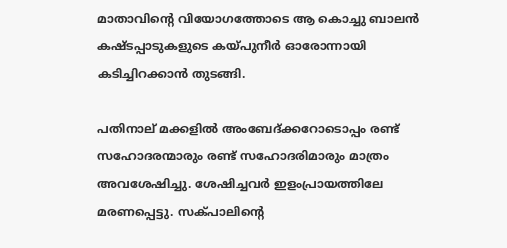മാതാവിന്റെ വിയോഗത്തോടെ ആ കൊച്ചു ബാലന്‍ കഷ്ടപ്പാടുകളുടെ കയ്പുനീര്‍ ഓരോന്നായി കടിച്ചിറക്കാന്‍ തുടങ്ങി.

പതിനാല് മക്കളില്‍ അംബേദ്ക്കറോടൊപ്പം രണ്ട് സഹോദരന്മാരും രണ്ട് സഹോദരിമാരും മാത്രം അവശേഷിച്ചു. ശേഷിച്ചവര്‍ ഇളംപ്രായത്തിലേ മരണപ്പെട്ടു. സക്പാലിന്റെ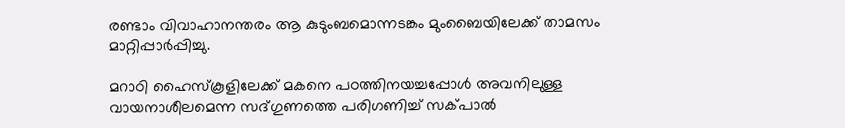രണ്ടാം വിവാഹാനന്തരം ആ കുടുംബമൊന്നടങ്കം മുംബൈയിലേക്ക് താമസം മാറ്റിപ്പാര്‍പ്പിച്ചു.

മറാഠി ഹൈസ്‌കൂളിലേക്ക് മകനെ പഠത്തിനയച്ചപ്പോള്‍ അവനിലുള്ള വായനാശീലമെന്ന സദ്ഗുണത്തെ പരിഗണിച്ച് സക്പാല്‍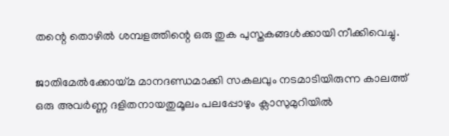തന്റെ തൊഴില്‍ ശമ്പളത്തിന്റെ ഒരു തുക പുസ്തകങ്ങള്‍ക്കായി നീക്കിവെച്ചു.

ജാതിമേല്‍ക്കോയ്മ മാനദണ്ഡമാക്കി സകലവും നടമാടിയിരുന്ന കാലത്ത് ഒരു അവര്‍ണ്ണ ദളിതനായതുമൂലം പലപ്പോഴും ക്ലാസുമുറിയില്‍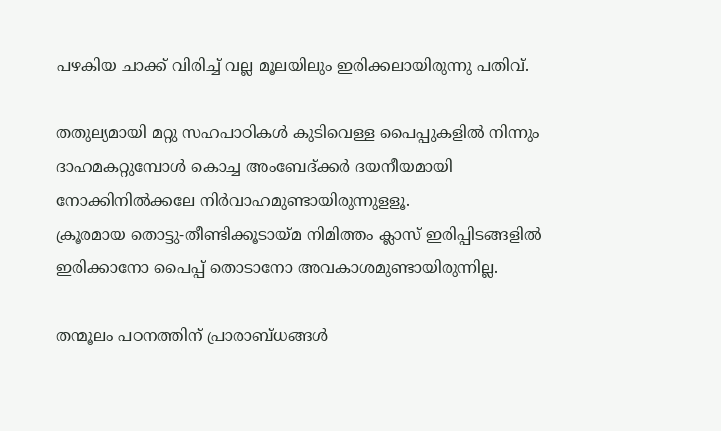പഴകിയ ചാക്ക് വിരിച്ച് വല്ല മൂലയിലും ഇരിക്കലായിരുന്നു പതിവ്.

തതുല്യമായി മറ്റു സഹപാഠികള്‍ കുടിവെള്ള പൈപ്പുകളില്‍ നിന്നും ദാഹമകറ്റുമ്പോള്‍ കൊച്ച അംബേദ്ക്കര്‍ ദയനീയമായി നോക്കിനില്‍ക്കലേ നിര്‍വാഹമുണ്ടായിരുന്നുളളൂ.
ക്രൂരമായ തൊട്ടു-തീണ്ടിക്കൂടായ്മ നിമിത്തം ക്ലാസ് ഇരിപ്പിടങ്ങളില്‍ ഇരിക്കാനോ പൈപ്പ് തൊടാനോ അവകാശമുണ്ടായിരുന്നില്ല.

തന്മൂലം പഠനത്തിന് പ്രാരാബ്ധങ്ങള്‍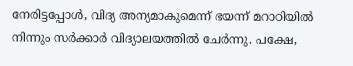നേരിട്ടപ്പോള്‍, വിദ്യ അന്യമാകുമെന്ന് ഭയന്ന് മറാഠിയില്‍ നിന്നും സര്‍ക്കാര്‍ വിദ്യാലയത്തില്‍ ചേര്‍ന്നു. പക്ഷേ,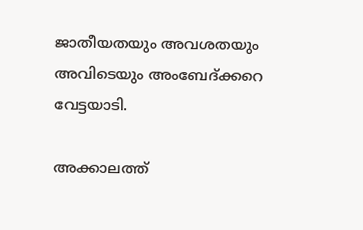ജാതീയതയും അവശതയും അവിടെയും അംബേദ്ക്കറെ വേട്ടയാടി.

അക്കാലത്ത്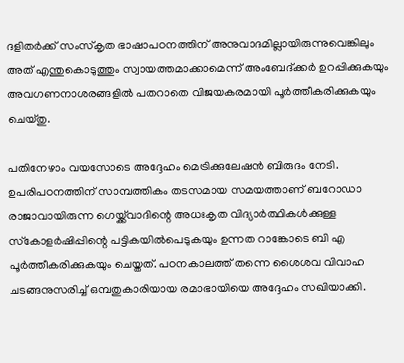ദളിതര്‍ക്ക് സംസ്‌കൃത ഭാഷാപഠനത്തിന് അനുവാദമില്ലായിരുന്നുവെങ്കിലും അത് എന്തുകൊടുത്തും സ്വായത്തമാക്കാമെന്ന് അംബേദ്ക്കര്‍ ഉറപ്പിക്കുകയും അവഗണനാശരങ്ങളില്‍ പതറാതെ വിജയകരമായി പൂര്‍ത്തീകരിക്കുകയും ചെയ്തു.

പതിനേഴാം വയസോടെ അദ്ദേഹം മെട്രിക്കുലേഷന്‍ ബിരുദം നേടി. ഉപരിപഠനത്തിന് സാമ്പത്തികം തടസമായ സമയത്താണ് ബറോഡാ രാജാവായിരുന്ന ഗെയ്ക്ക്‌വാദിന്റെ അധഃകൃത വിദ്യാര്‍ത്ഥികള്‍ക്കുള്ള സ്‌കോളര്‍ഷിപ്പിന്റെ പട്ടികയില്‍പെടുകയും ഉന്നത റാങ്കോടെ ബി എ പൂര്‍ത്തീകരിക്കുകയും ചെയ്തത്. പഠനകാലത്ത് തന്നെ ശൈശവ വിവാഹ ചടങ്ങനുസരിച്ച് ഒമ്പതുകാരിയായ രമാഭായിയെ അദ്ദേഹം സഖിയാക്കി.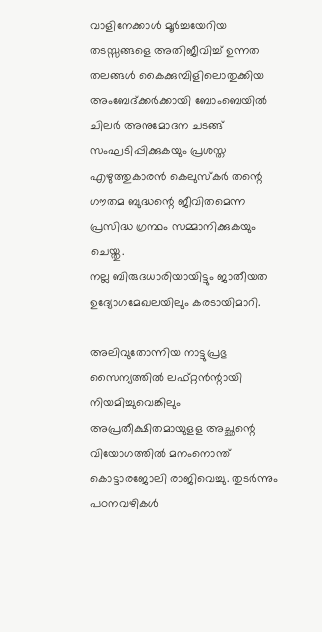വാളിനേക്കാള്‍ മൂര്‍ച്ചയേറിയ തടസ്സങ്ങളെ അതിജീവിച്ച് ഉന്നത തലങ്ങള്‍ കൈക്കുമ്പിളിലൊതുക്കിയ അംബേദ്ക്കര്‍ക്കായി ബോംബെയില്‍ ചിലര്‍ അനുമോദന ചടങ്ങ് സംഘടിപ്പിക്കുകയും പ്രശസ്ത എഴുത്തുകാരന്‍ കെലുസ്‌കര്‍ തന്റെ ഗൗതമ ബുദ്ധന്റെ ജീവിതമെന്ന പ്രസിദ്ധ ഗ്രന്ഥം സമ്മാനിക്കുകയും ചെയ്തു.
നല്ല ബിരുദധാരിയായിട്ടും ജാതീയത ഉദ്യോഗമേഖലയിലും കരടായിമാറി.

അലിവുതോന്നിയ നാട്ടുപ്രഭു സൈന്യത്തില്‍ ലഫ്റ്റന്‍ന്റായി നിയമിച്ചുവെങ്കിലും അപ്രതീക്ഷിതമായുളള അച്ഛന്റെ വിയോഗത്തില്‍ മനംനൊന്ത് കൊട്ടാരജോലി രാജിവെച്ചു. തുടര്‍ന്നും പഠനവഴികള്‍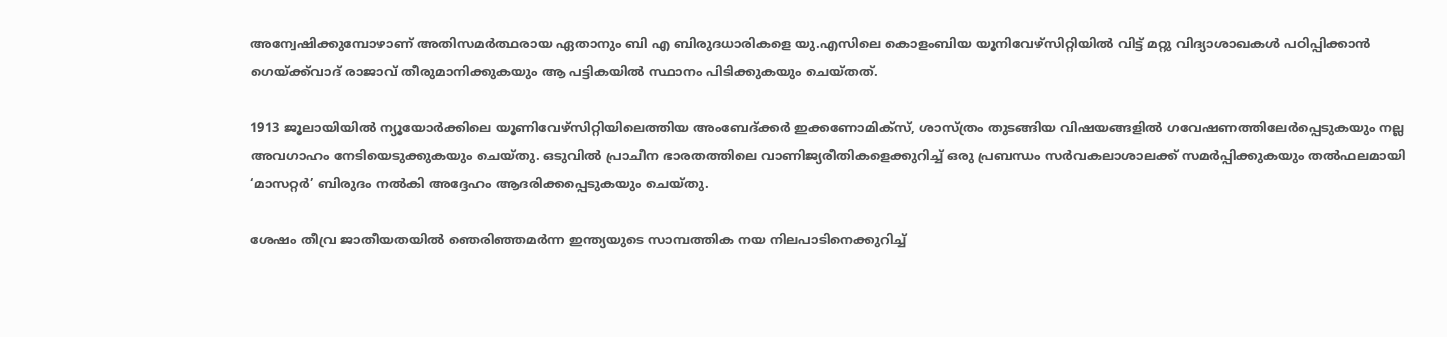അന്വേഷിക്കുമ്പോഴാണ് അതിസമര്‍ത്ഥരായ ഏതാനും ബി എ ബിരുദധാരികളെ യു.എസിലെ കൊളംബിയ യൂനിവേഴ്‌സിറ്റിയില്‍ വിട്ട് മറ്റു വിദ്യാശാഖകള്‍ പഠിപ്പിക്കാന്‍ ഗെയ്ക്ക്‌വാദ് രാജാവ് തീരുമാനിക്കുകയും ആ പട്ടികയില്‍ സ്ഥാനം പിടിക്കുകയും ചെയ്തത്.

1913 ജൂലായിയില്‍ ന്യൂയോര്‍ക്കിലെ യൂണിവേഴ്‌സിറ്റിയിലെത്തിയ അംബേദ്ക്കര്‍ ഇക്കണോമിക്‌സ്, ശാസ്ത്രം തുടങ്ങിയ വിഷയങ്ങളില്‍ ഗവേഷണത്തിലേര്‍പ്പെടുകയും നല്ല അവഗാഹം നേടിയെടുക്കുകയും ചെയ്തു. ഒടുവില്‍ പ്രാചീന ഭാരതത്തിലെ വാണിജ്യരീതികളെക്കുറിച്ച് ഒരു പ്രബന്ധം സര്‍വകലാശാലക്ക് സമര്‍പ്പിക്കുകയും തല്‍ഫലമായി ‘മാസറ്റര്‍’ ബിരുദം നല്‍കി അദ്ദേഹം ആദരിക്കപ്പെടുകയും ചെയ്തു.

ശേഷം തീവ്ര ജാതീയതയില്‍ ഞെരിഞ്ഞമര്‍ന്ന ഇന്ത്യയുടെ സാമ്പത്തിക നയ നിലപാടിനെക്കുറിച്ച്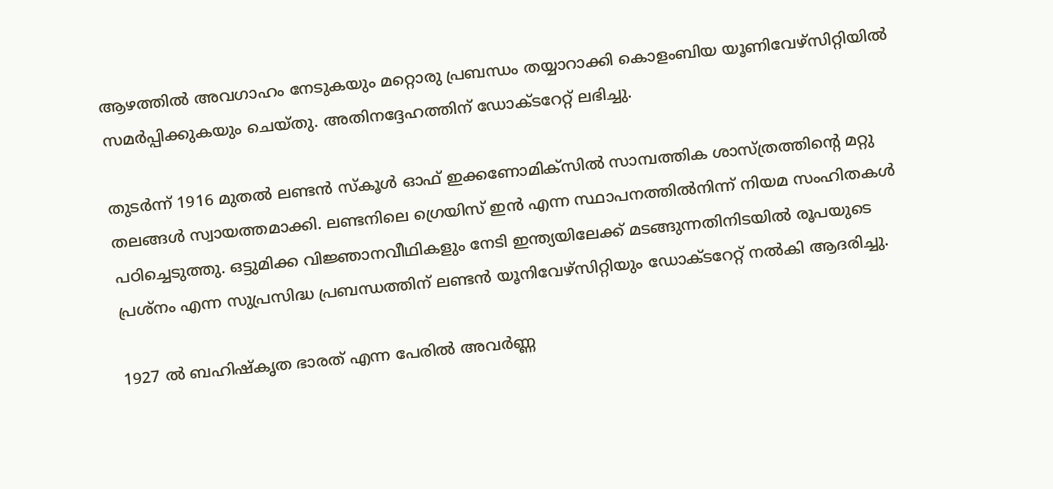ആഴത്തില്‍ അവഗാഹം നേടുകയും മറ്റൊരു പ്രബന്ധം തയ്യാറാക്കി കൊളംബിയ യൂണിവേഴ്‌സിറ്റിയില്‍ സമര്‍പ്പിക്കുകയും ചെയ്തു. അതിനദ്ദേഹത്തിന് ഡോക്ടറേറ്റ് ലഭിച്ചു.

തുടര്‍ന്ന് 1916 മുതല്‍ ലണ്ടന്‍ സ്‌കൂള്‍ ഓഫ് ഇക്കണോമിക്‌സില്‍ സാമ്പത്തിക ശാസ്ത്രത്തിന്റെ മറ്റു തലങ്ങള്‍ സ്വായത്തമാക്കി. ലണ്ടനിലെ ഗ്രെയിസ് ഇന്‍ എന്ന സ്ഥാപനത്തില്‍നിന്ന് നിയമ സംഹിതകള്‍ പഠിച്ചെടുത്തു. ഒട്ടുമിക്ക വിജ്ഞാനവീഥികളും നേടി ഇന്ത്യയിലേക്ക് മടങ്ങുന്നതിനിടയില്‍ രൂപയുടെ പ്രശ്‌നം എന്ന സുപ്രസിദ്ധ പ്രബന്ധത്തിന് ലണ്ടന്‍ യൂനിവേഴ്‌സിറ്റിയും ഡോക്ടറേറ്റ് നല്‍കി ആദരിച്ചു.

1927 ല്‍ ബഹിഷ്‌കൃത ഭാരത് എന്ന പേരില്‍ അവര്‍ണ്ണ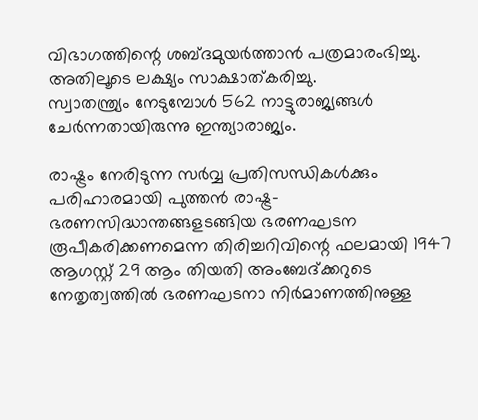വിഭാഗത്തിന്റെ ശബ്ദമുയര്‍ത്താന്‍ പത്രമാരംഭിച്ചു. അതിലൂടെ ലക്ഷ്യം സാക്ഷാത്കരിച്ചു.
സ്വാതന്ത്ര്യം നേടുമ്പോള്‍ 562 നാട്ടുരാജ്യങ്ങള്‍ ചേര്‍ന്നതായിരുന്നു ഇന്ത്യാരാജ്യം.

രാഷ്ട്രം നേരിടുന്ന സര്‍വ്വ പ്രതിസന്ധികള്‍ക്കും പരിഹാരമായി പുത്തന്‍ രാഷ്ട്ര-ഭരണസിദ്ധാന്തങ്ങളടങ്ങിയ ഭരണഘടന രൂപീകരിക്കണമെന്ന തിരിച്ചറിവിന്റെ ഫലമായി 1947 ആഗസ്റ്റ് 29 ആം തിയതി അംബേദ്ക്കറുടെ നേതൃത്വത്തില്‍ ഭരണഘടനാ നിര്‍മാണത്തിനുള്ള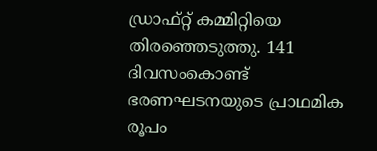ഡ്രാഫ്റ്റ് കമ്മിറ്റിയെ തിരഞ്ഞെടുത്തു. 141 ദിവസംകൊണ്ട് ഭരണഘടനയുടെ പ്രാഥമിക രൂപം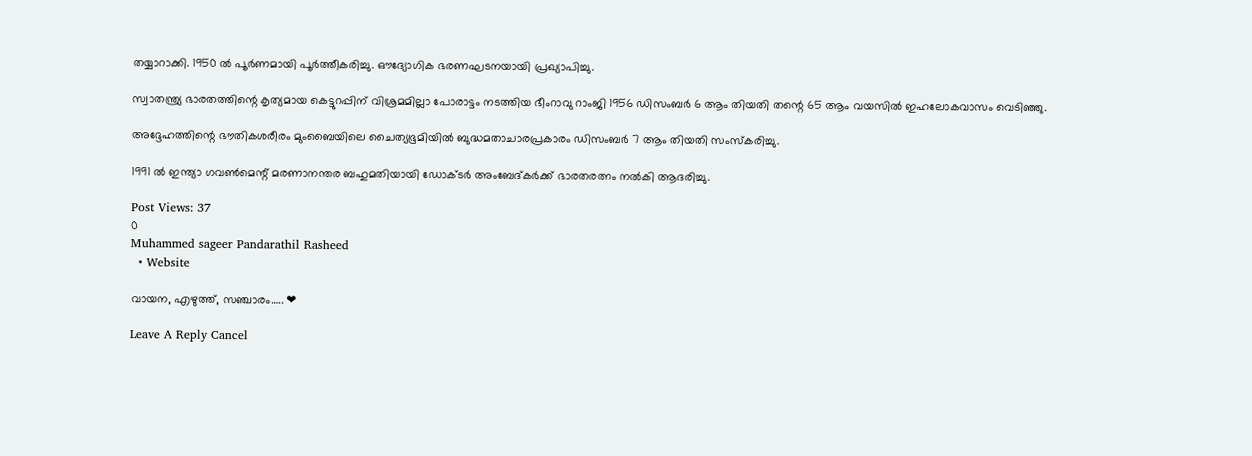തയ്യാറാക്കി. 1950 ല്‍ പൂര്‍ണമായി പൂര്‍ത്തീകരിച്ചു. ഔദ്യോഗിക ഭരണഘടനയായി പ്രഖ്യാപിച്ചു.

സ്വാതന്ത്ര്യ ഭാരതത്തിന്റെ കൃത്യമായ കെട്ടുറപ്പിന് വിശ്രമമില്ലാ പോരാട്ടം നടത്തിയ ഭീംറാവു റാംജി 1956 ഡിസംബര്‍ 6 ആം തിയതി തന്റെ 65 ആം വയസില്‍ ഇഹലോകവാസം വെടിഞ്ഞു.

അദ്ദേഹത്തിന്റെ ഭൗതികശരീരം മുംബൈയിലെ ചൈത്യഭൂമിയില്‍ ബുദ്ധമതാചാരപ്രകാരം ഡിസംബർ 7 ആം തിയതി സംസ്കരിച്ചു.

1991 ല്‍ ഇന്ത്യാ ഗവണ്‍മെന്റ് മരണാനന്തര ബഹുമതിയായി ഡോക്‌ടർ അംബേദ്കര്‍ക്ക് ഭാരതരത്നം നല്‍കി ആദരിച്ചു.

Post Views: 37
0
Muhammed sageer Pandarathil Rasheed
  • Website

വായന, എഴുത്ത്, സഞ്ചാരം….. ❤

Leave A Reply Cancel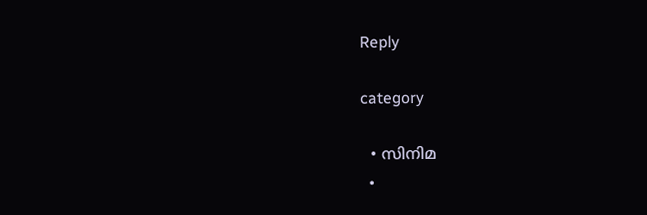Reply

category

  • സിനിമ
  •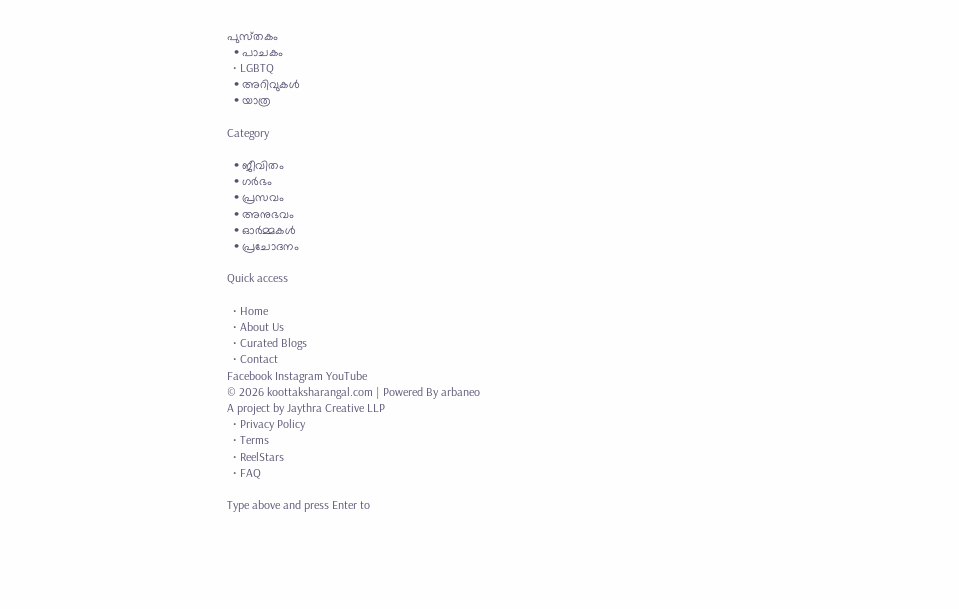പുസ്‌തകം
  • പാചകം
  • LGBTQ
  • അറിവുകൾ
  • യാത്ര

Category

  • ജീവിതം
  • ഗർഭം
  • പ്രസവം
  • അനുഭവം
  • ഓർമ്മകൾ
  • പ്രചോദനം

Quick access

  • Home
  • About Us
  • Curated Blogs
  • Contact
Facebook Instagram YouTube
© 2026 koottaksharangal.com | Powered By arbaneo
A project by Jaythra Creative LLP
  • Privacy Policy
  • Terms
  • ReelStars
  • FAQ

Type above and press Enter to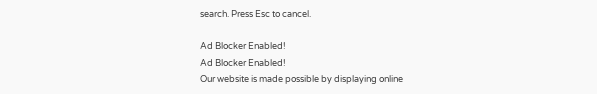search. Press Esc to cancel.

Ad Blocker Enabled!
Ad Blocker Enabled!
Our website is made possible by displaying online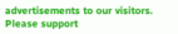advertisements to our visitors. Please support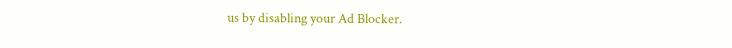us by disabling your Ad Blocker.